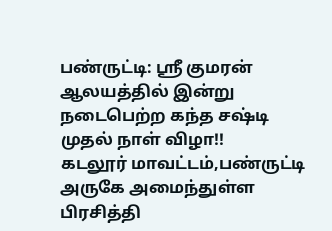பண்ருட்டி: ஸ்ரீ குமரன் ஆலயத்தில் இன்று நடைபெற்ற கந்த சஷ்டி முதல் நாள் விழா!!
கடலூர் மாவட்டம்,பண்ருட்டி அருகே அமைந்துள்ள பிரசித்தி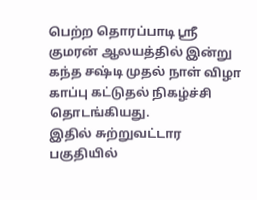பெற்ற தொரப்பாடி ஸ்ரீ குமரன் ஆலயத்தில் இன்று கந்த சஷ்டி முதல் நாள் விழா காப்பு கட்டுதல் நிகழ்ச்சி தொடங்கியது.
இதில் சுற்றுவட்டார பகுதியில்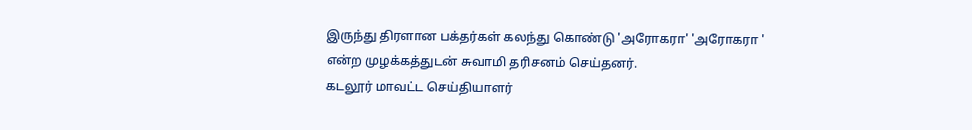இருந்து திரளான பக்தர்கள் கலந்து கொண்டு 'அரோகரா' 'அரோகரா ' என்ற முழக்கத்துடன் சுவாமி தரிசனம் செய்தனர்.
கடலூர் மாவட்ட செய்தியாளர்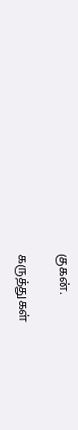குகன்.

கருத்துகள்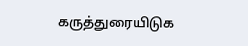கருத்துரையிடுக